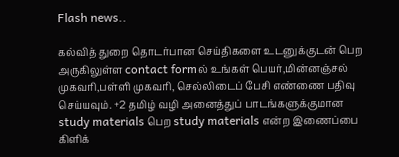Flash news..

கல்வித் துறை தொடர்பான செய்திகளை உடனுக்குடன் பெற அருகிலுள்ள contact formல் உங்கள் பெயர்,மின்னஞ்சல் முகவரி,பள்ளி முகவரி, செல்லிடைப் பேசி எண்ணை பதிவு செய்யவும். +2 தமிழ் வழி அனைத்துப் பாடங்களுக்குமான study materials பெற study materials என்ற இணைப்பை கிளிக்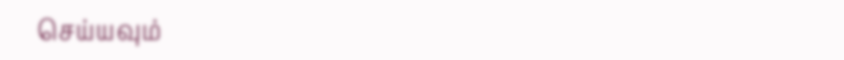செய்யவும்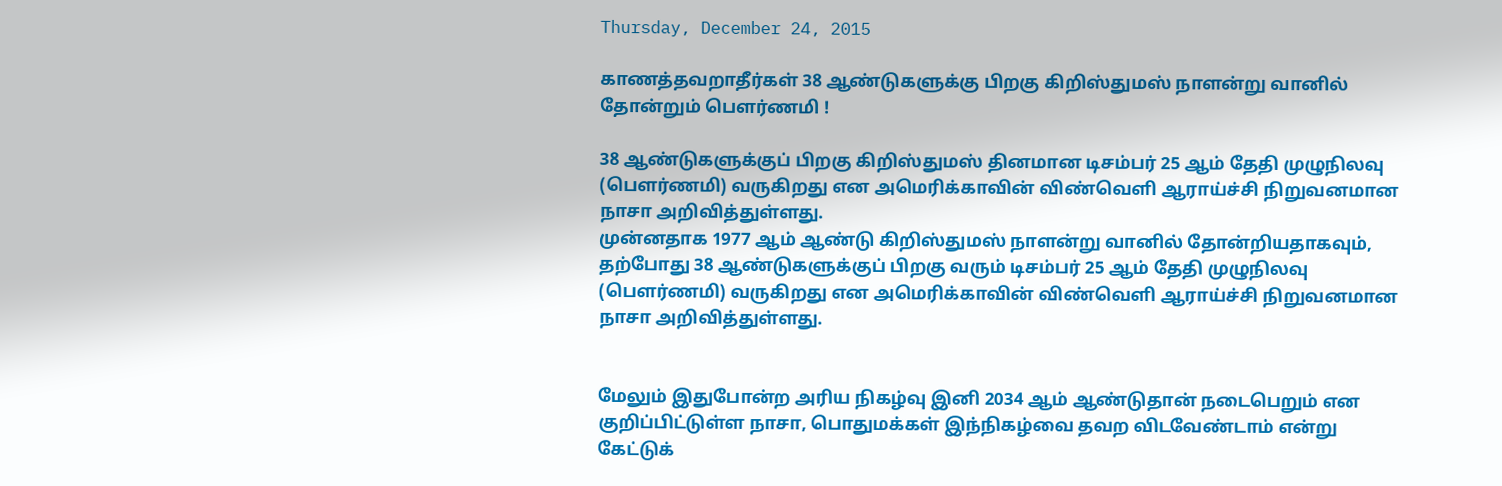Thursday, December 24, 2015

காணத்தவறாதீர்கள் 38 ஆண்டுகளுக்கு பிறகு கிறிஸ்துமஸ் நாளன்று வானில் தோன்றும் பெளர்ணமி !

38 ஆண்டுகளுக்குப் பிறகு கிறிஸ்துமஸ் தினமான டிசம்பர் 25 ஆம் தேதி முழுநிலவு (பௌர்ணமி) வருகிறது என அமெரிக்காவின் விண்வெளி ஆராய்ச்சி நிறுவனமான நாசா அறிவித்துள்ளது.
முன்னதாக 1977 ஆம் ஆண்டு கிறிஸ்துமஸ் நாளன்று வானில் தோன்றியதாகவும், தற்போது 38 ஆண்டுகளுக்குப் பிறகு வரும் டிசம்பர் 25 ஆம் தேதி முழுநிலவு (பௌர்ணமி) வருகிறது என அமெரிக்காவின் விண்வெளி ஆராய்ச்சி நிறுவனமான நாசா அறிவித்துள்ளது.


மேலும் இதுபோன்ற அரிய நிகழ்வு இனி 2034 ஆம் ஆண்டுதான் நடைபெறும் என குறிப்பிட்டுள்ள நாசா, பொதுமக்கள் இந்நிகழ்வை தவற விடவேண்டாம் என்று கேட்டுக்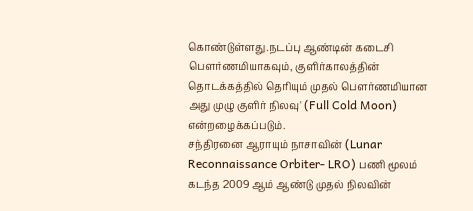கொண்டுள்ளது.நடப்பு ஆண்டின் கடைசி பௌர்ணமியாகவும், குளிர்காலத்தின் தொடக்கத்தில் தெரியும் முதல் பௌர்ணமியான அது முழு குளிர் நிலவு' (Full Cold Moon) என்றழைக்கப்படும்.
சந்திரனை ஆராயும் நாசாவின் (Lunar Reconnaissance Orbiter- LRO) பணி மூலம் கடந்த 2009 ஆம் ஆண்டு முதல் நிலவின்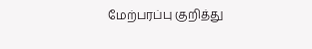மேற்பரப்பு குறித்து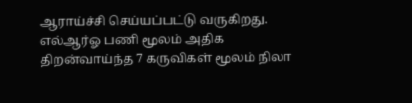ஆராய்ச்சி செய்யப்பட்டு வருகிறது.
எல்ஆர்ஓ பணி மூலம் அதிக திறன்வாய்ந்த 7 கருவிகள் மூலம் நிலா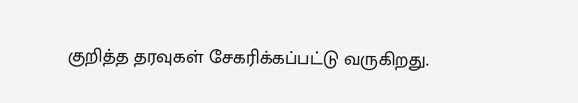குறித்த தரவுகள் சேகரிக்கப்பட்டு வருகிறது.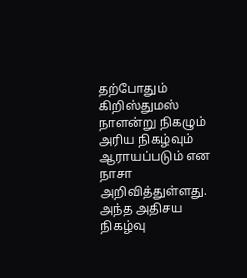தற்போதும் கிறிஸ்துமஸ் நாளன்று நிகழும் அரிய நிகழ்வும் ஆராயப்படும் என நாசா அறிவித்துள்ளது.
அந்த அதிசய நிகழ்வு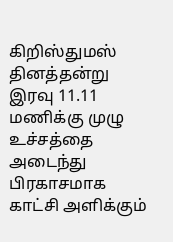கிறிஸ்துமஸ் தினத்தன்று இரவு 11.11 மணிக்கு முழு உச்சத்தை அடைந்து பிரகாசமாக காட்சி அளிக்கும்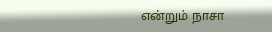என்றும் நாசா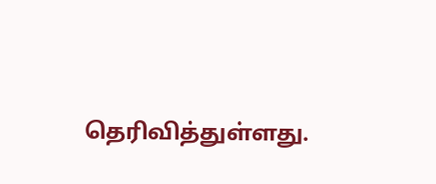தெரிவித்துள்ளது.